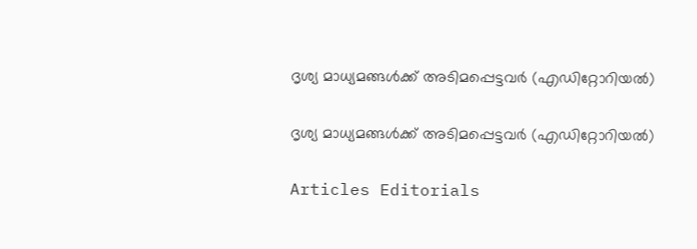ദൃശ്യ മാധ്യമങ്ങള്‍ക്ക് അടിമപ്പെട്ടവര്‍ (എഡിറ്റോറിയൽ)

ദൃശ്യ മാധ്യമങ്ങള്‍ക്ക് അടിമപ്പെട്ടവര്‍ (എഡിറ്റോറിയൽ)

Articles Editorials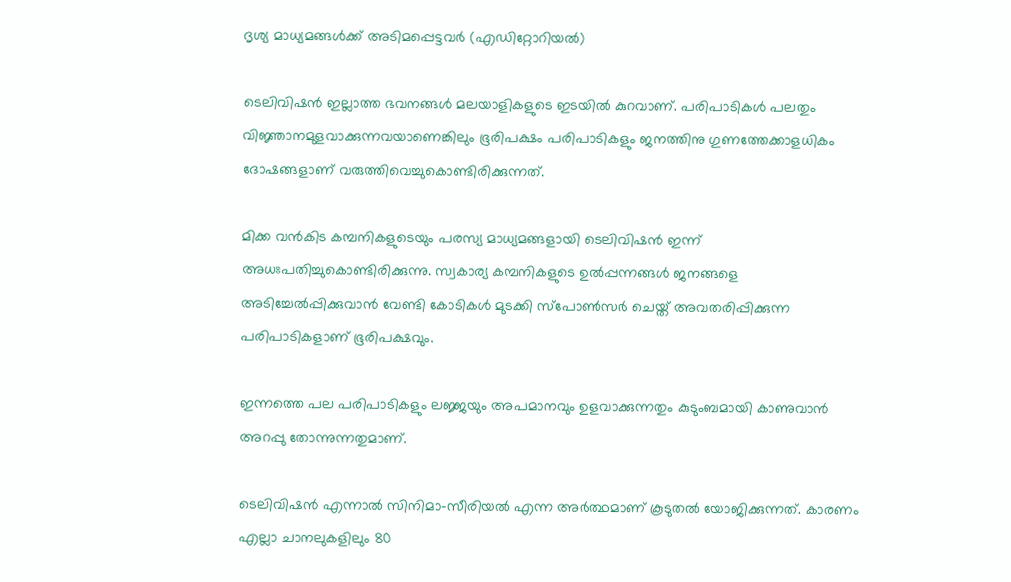ദൃശ്യ മാധ്യമങ്ങള്‍ക്ക് അടിമപ്പെട്ടവര്‍ (എഡിറ്റോറിയൽ)

ടെലിവിഷന്‍ ഇല്ലാത്ത ഭവനങ്ങള്‍ മലയാളികളുടെ ഇടയില്‍ കുറവാണ്. പരിപാടികള്‍ പലതും വിജ്ഞാനമുളവാക്കുന്നവയാണെങ്കിലും ഭൂരിപക്ഷം പരിപാടികളും ജനത്തിനു ഗുണത്തേക്കാളധികം ദോഷങ്ങളാണ് വരുത്തിവെച്ചുകൊണ്ടിരിക്കുന്നത്.

മിക്ക വന്‍കിട കമ്പനികളുടെയും പരസ്യ മാധ്യമങ്ങളായി ടെലിവിഷന്‍ ഇന്ന് അധഃപതിച്ചുകൊണ്ടിരിക്കുന്നു. സ്വകാര്യ കമ്പനികളുടെ ഉല്‍പ്പന്നങ്ങള്‍ ജനങ്ങളെ അടിച്ചേല്‍പ്പിക്കുവാന്‍ വേണ്ടി കോടികള്‍ മുടക്കി സ്പോണ്‍സര്‍ ചെയ്ത് അവതരിപ്പിക്കുന്ന പരിപാടികളാണ് ഭൂരിപക്ഷവും.

ഇന്നത്തെ പല പരിപാടികളും ലജ്ജയും അപമാനവും ഉളവാക്കുന്നതും കുടുംബമായി കാണുവാന്‍ അറപ്പു തോന്നുന്നതുമാണ്.

ടെലിവിഷന്‍ എന്നാല്‍ സിനിമാ-സീരിയല്‍ എന്ന അര്‍ത്ഥമാണ് കൂടുതല്‍ യോജിക്കുന്നത്. കാരണം എല്ലാ ചാനലുകളിലും 80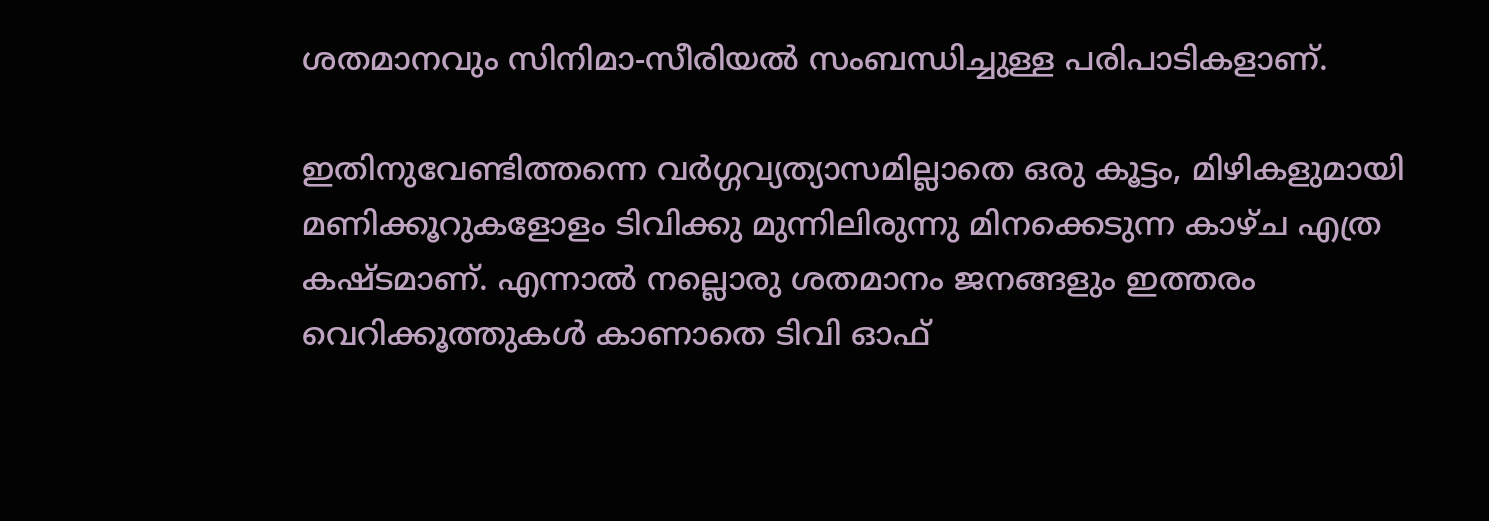ശതമാനവും സിനിമാ-സീരിയല്‍ സംബന്ധിച്ചുള്ള പരിപാടികളാണ്.

ഇതിനുവേണ്ടിത്തന്നെ വര്‍ഗ്ഗവ്യത്യാസമില്ലാതെ ഒരു കൂട്ടം, മിഴികളുമായി മണിക്കൂറുകളോളം ടിവിക്കു മുന്നിലിരുന്നു മിനക്കെടുന്ന കാഴ്ച എത്ര കഷ്ടമാണ്. എന്നാല്‍ നല്ലൊരു ശതമാനം ജനങ്ങളും ഇത്തരം വെറിക്കൂത്തുകള്‍ കാണാതെ ടിവി ഓഫ്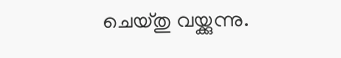ചെയ്തു വയ്ക്കുന്നു.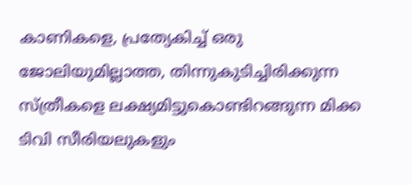കാണികളെ, പ്രത്യേകിച്ച് ഒരു ജോലിയുമില്ലാത്ത, തിന്നുകുടിച്ചിരിക്കുന്ന സ്ത്രീകളെ ലക്ഷ്യമിട്ടുകൊണ്ടിറങ്ങുന്ന മിക്ക ടിവി സീരിയലുകളും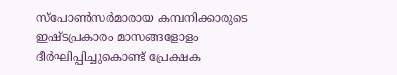സ്പോണ്‍സര്‍മാരായ കമ്പനിക്കാരുടെ ഇഷ്ടപ്രകാരം മാസങ്ങളോളം ദീര്‍ഘിപ്പിച്ചുകൊണ്ട് പ്രേക്ഷക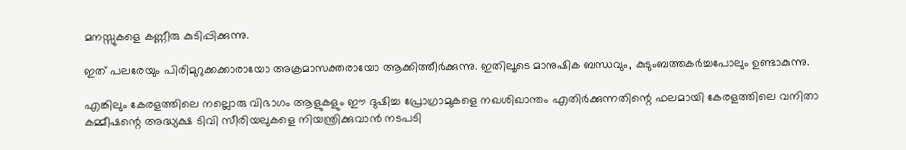മനസ്സുകളെ കണ്ണീരു കുടിപ്പിക്കുന്നു.

ഇത് പലരേയും പിരിമുറുക്കക്കാരായോ അക്രമാസക്തരായോ ആക്കിത്തീര്‍ക്കുന്നു. ഇതിലൂടെ മാനുഷിക ബന്ധവും, കുടുംബത്തകര്‍ച്ചപോലും ഉണ്ടാകുന്നു.

എങ്കിലും കേരളത്തിലെ നല്ലൊരു വിഭാഗം ആളുകളും ഈ ദുഷിച്ച പ്രോഗ്രാമുകളെ നഖശിഖാന്തം എതിര്‍ക്കുന്നതിന്റെ ഫലമായി കേരളത്തിലെ വനിതാ കമ്മീഷന്റെ അദ്ധ്യക്ഷ ടിവി സീരിയലുകളെ നിയന്ത്രിക്കുവാന്‍ നടപടി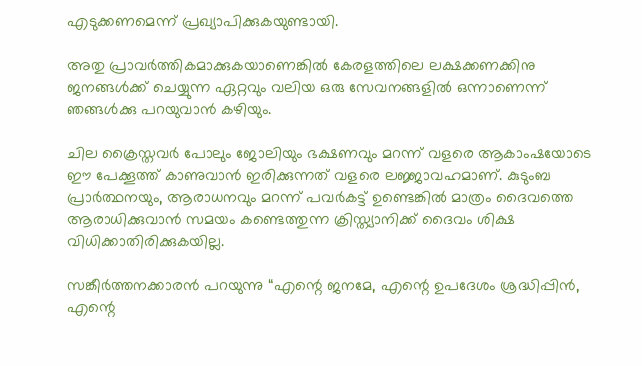എടുക്കണമെന്ന് പ്രഖ്യാപിക്കുകയുണ്ടായി.

അതു പ്രാവര്‍ത്തികമാക്കുകയാണെങ്കില്‍ കേരളത്തിലെ ലക്ഷക്കണക്കിനു ജനങ്ങള്‍ക്ക് ചെയ്യുന്ന ഏറ്റവും വലിയ ഒരു സേവനങ്ങളില്‍ ഒന്നാണെന്ന് ഞങ്ങള്‍ക്കു പറയുവാന്‍ കഴിയും.

ചില ക്രൈസ്തവര്‍ പോലും ജോലിയും ഭക്ഷണവും മറന്ന് വളരെ ആകാംഷയോടെ ഈ പേക്കൂത്ത് കാണുവാന്‍ ഇരിക്കുന്നത് വളരെ ലജ്ജാവഹമാണ്. കുടുംബ പ്രാര്‍ത്ഥനയും, ആരാധനവും മറന്ന് പവര്‍കട്ട് ഉണ്ടെങ്കില്‍ മാത്രം ദൈവത്തെ ആരാധിക്കുവാന്‍ സമയം കണ്ടെത്തുന്ന ക്രിസ്ത്യാനിക്ക് ദൈവം ശിക്ഷ വിധിക്കാതിരിക്കുകയില്ല.

സങ്കീര്‍ത്തനക്കാരന്‍ പറയുന്നു “എന്റെ ജനമേ, എന്റെ ഉപദേശം ശ്രദ്ധിപ്പിന്‍, എന്റെ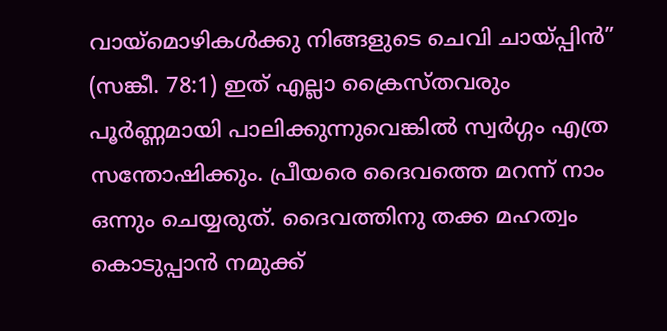വായ്മൊഴികള്‍ക്കു നിങ്ങളുടെ ചെവി ചായ്പ്പിന്‍” (സങ്കീ. 78:1) ഇത് എല്ലാ ക്രൈസ്തവരും പൂര്‍ണ്ണമായി പാലിക്കുന്നുവെങ്കില്‍ സ്വര്‍ഗ്ഗം എത്ര സന്തോഷിക്കും. പ്രീയരെ ദൈവത്തെ മറന്ന് നാം ഒന്നും ചെയ്യരുത്. ദൈവത്തിനു തക്ക മഹത്വം കൊടുപ്പാന്‍ നമുക്ക്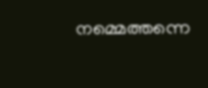നമ്മെത്തന്നെ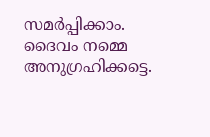സമര്‍പ്പിക്കാം. ദൈവം നമ്മെ അനുഗ്രഹിക്കട്ടെ.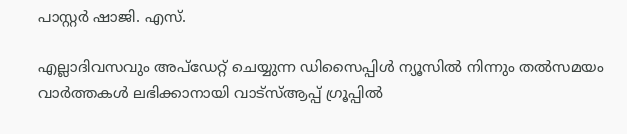പാസ്റ്റര്‍ ഷാജി. എസ്.

എല്ലാദിവസവും അപ്ഡേറ്റ് ചെയ്യുന്ന ഡിസൈപ്പിൾ ന്യൂസിൽ നിന്നും തൽസമയം വാർത്തകൾ ലഭിക്കാനായി വാട്സ്ആപ്പ് ഗ്രൂപ്പിൽ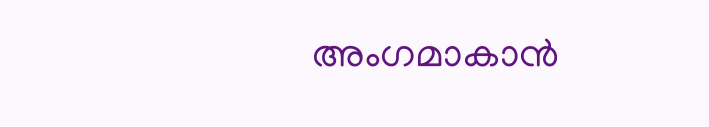അംഗമാകാൻ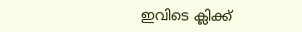ഇവിടെ ക്ലിക്ക്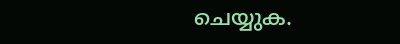ചെയ്യുക.